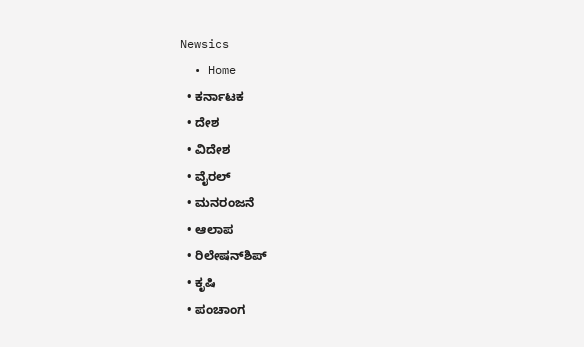Newsics
  • Home
  • ಕರ್ನಾಟಕ
  • ದೇಶ
  • ವಿದೇಶ
  • ವೈರಲ್
  • ಮನರಂಜನೆ
  • ಆಲಾಪ
  • ರಿಲೇಷನ್‌ಶಿಪ್
  • ಕೃಷಿ
  • ಪಂಚಾಂಗ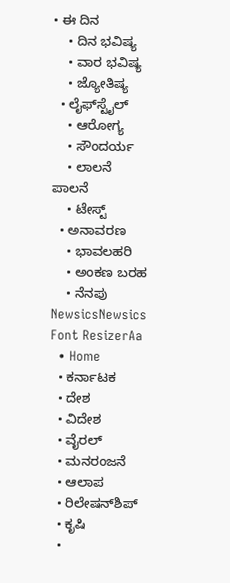• ಈ ದಿನ
    • ದಿನ ಭವಿಷ್ಯ
    • ವಾರ ಭವಿಷ್ಯ
    • ಜ್ಯೋತಿಷ್ಯ
  • ಲೈಫ್‌ಸ್ಟೈಲ್
    • ಆರೋಗ್ಯ
    • ಸೌಂದರ್ಯ
    • ಲಾಲನೆ ಪಾಲನೆ
    • ಟೇಸ್ಟ್
  • ಅನಾವರಣ
    • ಭಾವಲಹರಿ
    • ಅಂಕಣ ಬರಹ
    • ನೆನಪು
NewsicsNewsics
Font ResizerAa
  • Home
  • ಕರ್ನಾಟಕ
  • ದೇಶ
  • ವಿದೇಶ
  • ವೈರಲ್
  • ಮನರಂಜನೆ
  • ಆಲಾಪ
  • ರಿಲೇಷನ್‌ಶಿಪ್
  • ಕೃಷಿ
  •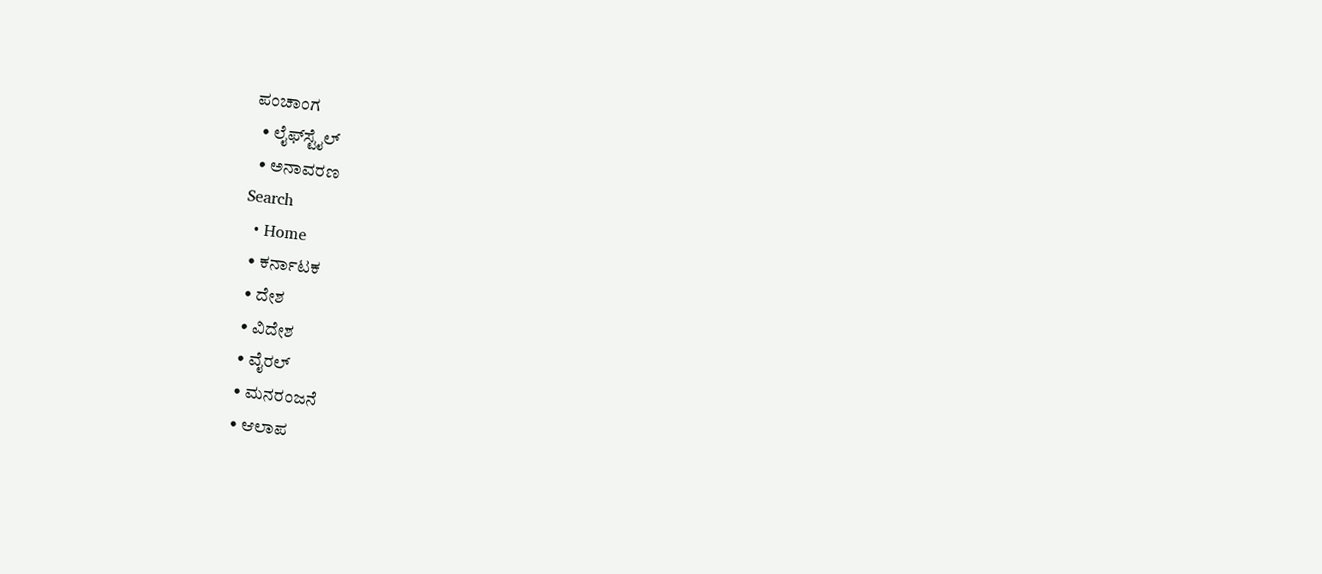ಪಂಚಾಂಗ
  • ಲೈಫ್‌ಸ್ಟೈಲ್
  • ಅನಾವರಣ
Search
  • Home
  • ಕರ್ನಾಟಕ
  • ದೇಶ
  • ವಿದೇಶ
  • ವೈರಲ್
  • ಮನರಂಜನೆ
  • ಆಲಾಪ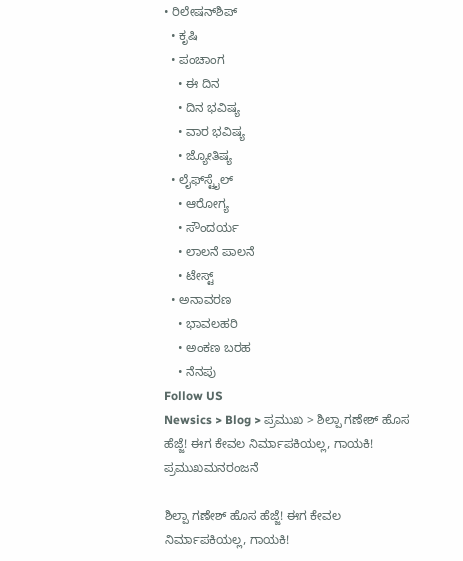• ರಿಲೇಷನ್‌ಶಿಪ್
  • ಕೃಷಿ
  • ಪಂಚಾಂಗ
    • ಈ ದಿನ
    • ದಿನ ಭವಿಷ್ಯ
    • ವಾರ ಭವಿಷ್ಯ
    • ಜ್ಯೋತಿಷ್ಯ
  • ಲೈಫ್‌ಸ್ಟೈಲ್
    • ಆರೋಗ್ಯ
    • ಸೌಂದರ್ಯ
    • ಲಾಲನೆ ಪಾಲನೆ
    • ಟೇಸ್ಟ್
  • ಅನಾವರಣ
    • ಭಾವಲಹರಿ
    • ಅಂಕಣ ಬರಹ
    • ನೆನಪು
Follow US
Newsics > Blog > ಪ್ರಮುಖ > ಶಿಲ್ಪಾ ಗಣೇಶ್ ಹೊಸ ಹೆಜ್ಜೆ! ಈಗ ಕೇವಲ ನಿರ್ಮಾಪಕಿಯಲ್ಲ, ಗಾಯಕಿ!
ಪ್ರಮುಖಮನರಂಜನೆ

ಶಿಲ್ಪಾ ಗಣೇಶ್ ಹೊಸ ಹೆಜ್ಜೆ! ಈಗ ಕೇವಲ ನಿರ್ಮಾಪಕಿಯಲ್ಲ, ಗಾಯಕಿ!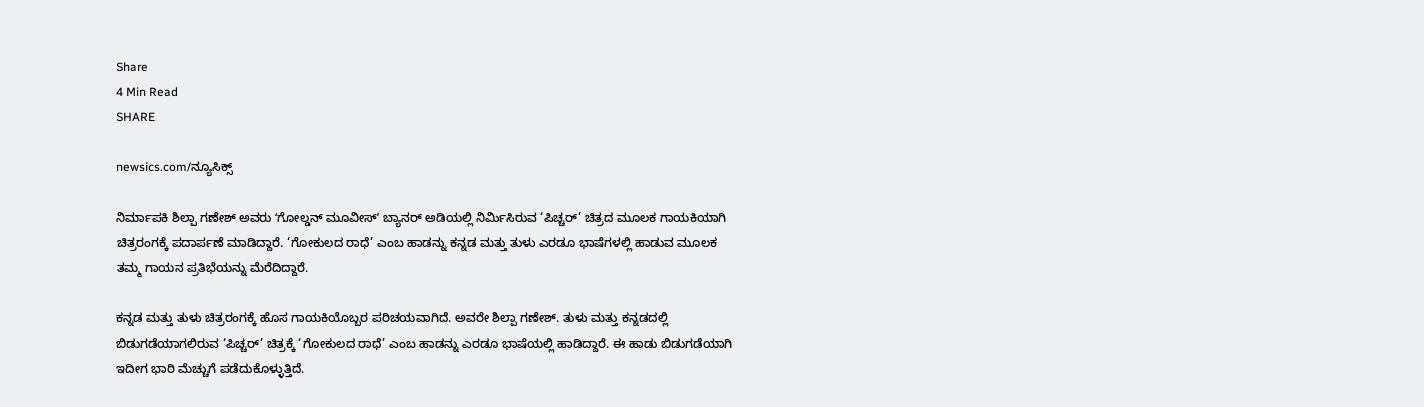Share
4 Min Read
SHARE

newsics.com/ನ್ಯೂಸಿಕ್ಸ್

ನಿರ್ಮಾಪಕಿ ಶಿಲ್ಪಾ ಗಣೇಶ್ ಅವರು ʻಗೋಲ್ಡನ್ ಮೂವೀಸ್ʼ ಬ್ಯಾನರ್‌ ಅಡಿಯಲ್ಲಿ ನಿರ್ಮಿಸಿರುವ ‘ಪಿಚ್ಚರ್’ ಚಿತ್ರದ ಮೂಲಕ ಗಾಯಕಿಯಾಗಿ ಚಿತ್ರರಂಗಕ್ಕೆ ಪದಾರ್ಪಣೆ ಮಾಡಿದ್ದಾರೆ. ‘ಗೋಕುಲದ ರಾಧೆ’ ಎಂಬ ಹಾಡನ್ನು ಕನ್ನಡ ಮತ್ತು ತುಳು ಎರಡೂ ಭಾಷೆಗಳಲ್ಲಿ ಹಾಡುವ ಮೂಲಕ ತಮ್ಮ ಗಾಯನ ಪ್ರತಿಭೆಯನ್ನು ಮೆರೆದಿದ್ದಾರೆ.

ಕನ್ನಡ ಮತ್ತು ತುಳು ಚಿತ್ರರಂಗಕ್ಕೆ ಹೊಸ ಗಾಯಕಿಯೊಬ್ಬರ ಪರಿಚಯವಾಗಿದೆ. ಅವರೇ ಶಿಲ್ಪಾ ಗಣೇಶ್. ತುಳು ಮತ್ತು ಕನ್ನಡದಲ್ಲಿ ಬಿಡುಗಡೆಯಾಗಲಿರುವ ‘ಪಿಚ್ಚರ್‌’ ಚಿತ್ರಕ್ಕೆ ‘ಗೋಕುಲದ ರಾಧೆ’ ಎಂಬ ಹಾಡನ್ನು ಎರಡೂ ಭಾಷೆಯಲ್ಲಿ ಹಾಡಿದ್ದಾರೆ. ಈ ಹಾಡು ಬಿಡುಗಡೆಯಾಗಿ ಇದೀಗ ಭಾರಿ ಮೆಚ್ಚುಗೆ ಪಡೆದುಕೊಳ್ಳುತ್ತಿದೆ.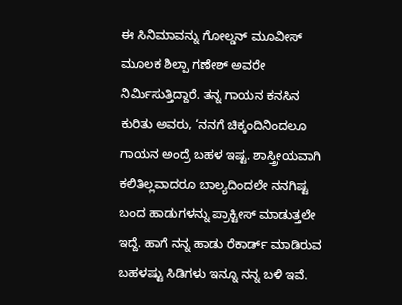ಈ ಸಿನಿಮಾವನ್ನು ಗೋಲ್ಡನ್ ಮೂವೀಸ್ ಮೂಲಕ ಶಿಲ್ಪಾ ಗಣೇಶ್ ಅವರೇ ನಿರ್ಮಿಸುತ್ತಿದ್ದಾರೆ. ತನ್ನ ಗಾಯನ ಕನಸಿನ ಕುರಿತು ಅವರು, ‘ನನಗೆ ಚಿಕ್ಕಂದಿನಿಂದಲೂ ಗಾಯನ ಅಂದ್ರೆ ಬಹಳ ಇಷ್ಟ. ಶಾಸ್ತ್ರೀಯವಾಗಿ ಕಲಿತಿಲ್ಲವಾದರೂ ಬಾಲ್ಯದಿಂದಲೇ ನನಗಿಷ್ಟ ಬಂದ ಹಾಡುಗಳನ್ನು ಪ್ರಾಕ್ಟೀಸ್ ಮಾಡುತ್ತಲೇ ಇದ್ದೆ. ಹಾಗೆ ನನ್ನ ಹಾಡು ರೆಕಾರ್ಡ್ ಮಾಡಿರುವ ಬಹಳಷ್ಟು ಸಿಡಿಗಳು ಇನ್ನೂ ನನ್ನ ಬಳಿ ಇವೆ.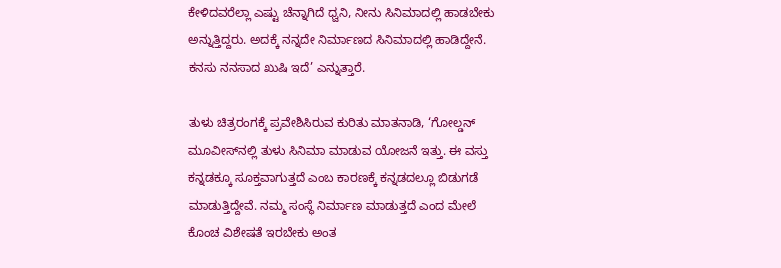ಕೇಳಿದವರೆಲ್ಲಾ ಎಷ್ಟು ಚೆನ್ನಾಗಿದೆ ಧ್ವನಿ, ನೀನು ಸಿನಿಮಾದಲ್ಲಿ ಹಾಡಬೇಕು ಅನ್ನುತ್ತಿದ್ದರು. ಅದಕ್ಕೆ ನನ್ನದೇ ನಿರ್ಮಾಣದ ಸಿನಿಮಾದಲ್ಲಿ ಹಾಡಿದ್ದೇನೆ. ಕನಸು ನನಸಾದ ಖುಷಿ ಇದೆ’ ಎನ್ನುತ್ತಾರೆ.

ತುಳು ಚಿತ್ರರಂಗಕ್ಕೆ ಪ್ರವೇಶಿಸಿರುವ ಕುರಿತು ಮಾತನಾಡಿ, ‘ಗೋಲ್ಡನ್‌ ಮೂವೀಸ್‌ನಲ್ಲಿ ತುಳು ಸಿನಿಮಾ ಮಾಡುವ ಯೋಜನೆ ಇತ್ತು. ಈ ವಸ್ತು ಕನ್ನಡಕ್ಕೂ ಸೂಕ್ತವಾಗುತ್ತದೆ ಎಂಬ ಕಾರಣಕ್ಕೆ ಕನ್ನಡದಲ್ಲೂ ಬಿಡುಗಡೆ ಮಾಡುತ್ತಿದ್ದೇವೆ. ನಮ್ಮ ಸಂಸ್ಥೆ ನಿರ್ಮಾಣ ಮಾಡುತ್ತದೆ ಎಂದ ಮೇಲೆ ಕೊಂಚ ವಿಶೇಷತೆ ಇರಬೇಕು ಅಂತ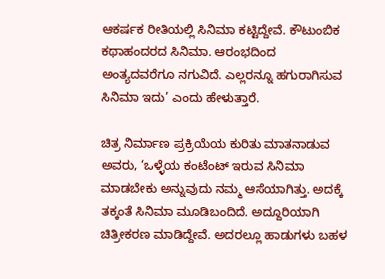ಆಕರ್ಷಕ ರೀತಿಯಲ್ಲಿ ಸಿನಿಮಾ ಕಟ್ಟಿದ್ದೇವೆ. ಕೌಟುಂಬಿಕ ಕಥಾಹಂದರದ ಸಿನಿಮಾ. ಆರಂಭದಿಂದ ಅಂತ್ಯದವರೆಗೂ ನಗುವಿದೆ. ಎಲ್ಲರನ್ನೂ ಹಗುರಾಗಿಸುವ ಸಿನಿಮಾ ಇದು’ ಎಂದು ಹೇಳುತ್ತಾರೆ.

ಚಿತ್ರ ನಿರ್ಮಾಣ ಪ್ರಕ್ರಿಯೆಯ ಕುರಿತು ಮಾತನಾಡುವ ಅವರು, ‘ಒಳ್ಳೆಯ ಕಂಟೆಂಟ್‌ ಇರುವ ಸಿನಿಮಾ ಮಾಡಬೇಕು ಅನ್ನುವುದು ನಮ್ಮ ಆಸೆಯಾಗಿತ್ತು. ಅದಕ್ಕೆ ತಕ್ಕಂತೆ ಸಿನಿಮಾ ಮೂಡಿಬಂದಿದೆ. ಅದ್ದೂರಿಯಾಗಿ ಚಿತ್ರೀಕರಣ ಮಾಡಿದ್ದೇವೆ. ಅದರಲ್ಲೂ ಹಾಡುಗಳು ಬಹಳ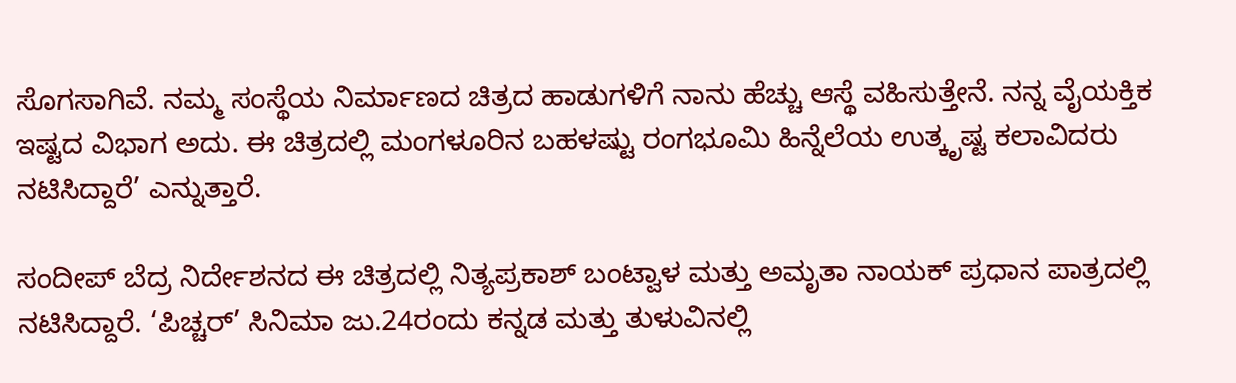ಸೊಗಸಾಗಿವೆ. ನಮ್ಮ ಸಂಸ್ಥೆಯ ನಿರ್ಮಾಣದ ಚಿತ್ರದ ಹಾಡುಗಳಿಗೆ ನಾನು ಹೆಚ್ಚು ಆಸ್ಥೆ ವಹಿಸುತ್ತೇನೆ. ನನ್ನ ವೈಯಕ್ತಿಕ ಇಷ್ಟದ ವಿಭಾಗ ಅದು. ಈ ಚಿತ್ರದಲ್ಲಿ ಮಂಗಳೂರಿನ ಬಹಳಷ್ಟು ರಂಗಭೂಮಿ ಹಿನ್ನೆಲೆಯ ಉತ್ಕೃಷ್ಟ ಕಲಾವಿದರು ನಟಿಸಿದ್ದಾರೆ’ ಎನ್ನುತ್ತಾರೆ.

ಸಂದೀಪ್ ಬೆದ್ರ ನಿರ್ದೇಶನದ ಈ ಚಿತ್ರದಲ್ಲಿ ನಿತ್ಯಪ್ರಕಾಶ್ ಬಂಟ್ವಾಳ ಮತ್ತು ಅಮೃತಾ ನಾಯಕ್ ಪ್ರಧಾನ ಪಾತ್ರದಲ್ಲಿ ನಟಿಸಿದ್ದಾರೆ. ‘ಪಿಚ್ಚರ್‌’ ಸಿನಿಮಾ ಜು.24ರಂದು ಕನ್ನಡ ಮತ್ತು ತುಳುವಿನಲ್ಲಿ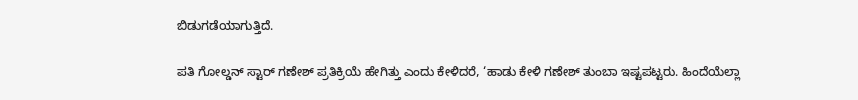ಬಿಡುಗಡೆಯಾಗುತ್ತಿದೆ.

ಪತಿ ಗೋಲ್ಡನ್‌ ಸ್ಟಾರ್‌ ಗಣೇಶ್‌ ಪ್ರತಿಕ್ರಿಯೆ ಹೇಗಿತ್ತು ಎಂದು ಕೇಳಿದರೆ, ‘ಹಾಡು ಕೇಳಿ ಗಣೇಶ್‌ ತುಂಬಾ ಇಷ್ಟಪಟ್ಟರು. ಹಿಂದೆಯೆಲ್ಲಾ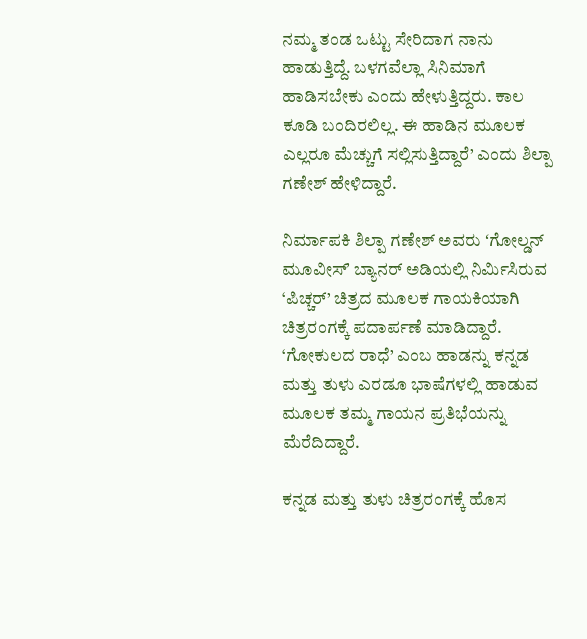ನಮ್ಮ ತಂಡ ಒಟ್ಟು ಸೇರಿದಾಗ ನಾನು ಹಾಡುತ್ತಿದ್ದೆ. ಬಳಗವೆಲ್ಲಾ ಸಿನಿಮಾಗೆ ಹಾಡಿಸಬೇಕು ಎಂದು ಹೇಳುತ್ತಿದ್ದರು. ಕಾಲ ಕೂಡಿ ಬಂದಿರಲಿಲ್ಲ. ಈ ಹಾಡಿನ ಮೂಲಕ ಎಲ್ಲರೂ ಮೆಚ್ಚುಗೆ ಸಲ್ಲಿಸುತ್ತಿದ್ದಾರೆ’ ಎಂದು ಶಿಲ್ಪಾ ಗಣೇಶ್ ಹೇಳಿದ್ದಾರೆ.

ನಿರ್ಮಾಪಕಿ ಶಿಲ್ಪಾ ಗಣೇಶ್ ಅವರು ʻಗೋಲ್ಡನ್ ಮೂವೀಸ್ʼ ಬ್ಯಾನರ್‌ ಅಡಿಯಲ್ಲಿ ನಿರ್ಮಿಸಿರುವ ‘ಪಿಚ್ಚರ್’ ಚಿತ್ರದ ಮೂಲಕ ಗಾಯಕಿಯಾಗಿ ಚಿತ್ರರಂಗಕ್ಕೆ ಪದಾರ್ಪಣೆ ಮಾಡಿದ್ದಾರೆ. ‘ಗೋಕುಲದ ರಾಧೆ’ ಎಂಬ ಹಾಡನ್ನು ಕನ್ನಡ ಮತ್ತು ತುಳು ಎರಡೂ ಭಾಷೆಗಳಲ್ಲಿ ಹಾಡುವ ಮೂಲಕ ತಮ್ಮ ಗಾಯನ ಪ್ರತಿಭೆಯನ್ನು ಮೆರೆದಿದ್ದಾರೆ.

ಕನ್ನಡ ಮತ್ತು ತುಳು ಚಿತ್ರರಂಗಕ್ಕೆ ಹೊಸ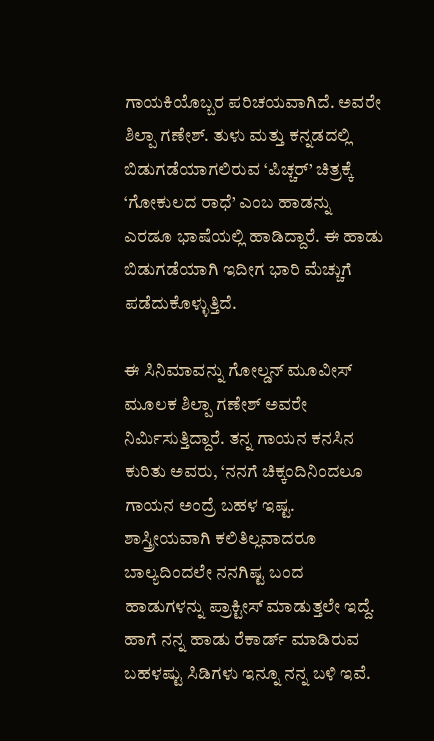ಗಾಯಕಿಯೊಬ್ಬರ ಪರಿಚಯವಾಗಿದೆ. ಅವರೇ ಶಿಲ್ಪಾ ಗಣೇಶ್. ತುಳು ಮತ್ತು ಕನ್ನಡದಲ್ಲಿ ಬಿಡುಗಡೆಯಾಗಲಿರುವ ‘ಪಿಚ್ಚರ್‌’ ಚಿತ್ರಕ್ಕೆ ‘ಗೋಕುಲದ ರಾಧೆ’ ಎಂಬ ಹಾಡನ್ನು ಎರಡೂ ಭಾಷೆಯಲ್ಲಿ ಹಾಡಿದ್ದಾರೆ. ಈ ಹಾಡು ಬಿಡುಗಡೆಯಾಗಿ ಇದೀಗ ಭಾರಿ ಮೆಚ್ಚುಗೆ ಪಡೆದುಕೊಳ್ಳುತ್ತಿದೆ.

ಈ ಸಿನಿಮಾವನ್ನು ಗೋಲ್ಡನ್ ಮೂವೀಸ್ ಮೂಲಕ ಶಿಲ್ಪಾ ಗಣೇಶ್ ಅವರೇ ನಿರ್ಮಿಸುತ್ತಿದ್ದಾರೆ. ತನ್ನ ಗಾಯನ ಕನಸಿನ ಕುರಿತು ಅವರು, ‘ನನಗೆ ಚಿಕ್ಕಂದಿನಿಂದಲೂ ಗಾಯನ ಅಂದ್ರೆ ಬಹಳ ಇಷ್ಟ. ಶಾಸ್ತ್ರೀಯವಾಗಿ ಕಲಿತಿಲ್ಲವಾದರೂ ಬಾಲ್ಯದಿಂದಲೇ ನನಗಿಷ್ಟ ಬಂದ ಹಾಡುಗಳನ್ನು ಪ್ರಾಕ್ಟೀಸ್ ಮಾಡುತ್ತಲೇ ಇದ್ದೆ. ಹಾಗೆ ನನ್ನ ಹಾಡು ರೆಕಾರ್ಡ್ ಮಾಡಿರುವ ಬಹಳಷ್ಟು ಸಿಡಿಗಳು ಇನ್ನೂ ನನ್ನ ಬಳಿ ಇವೆ.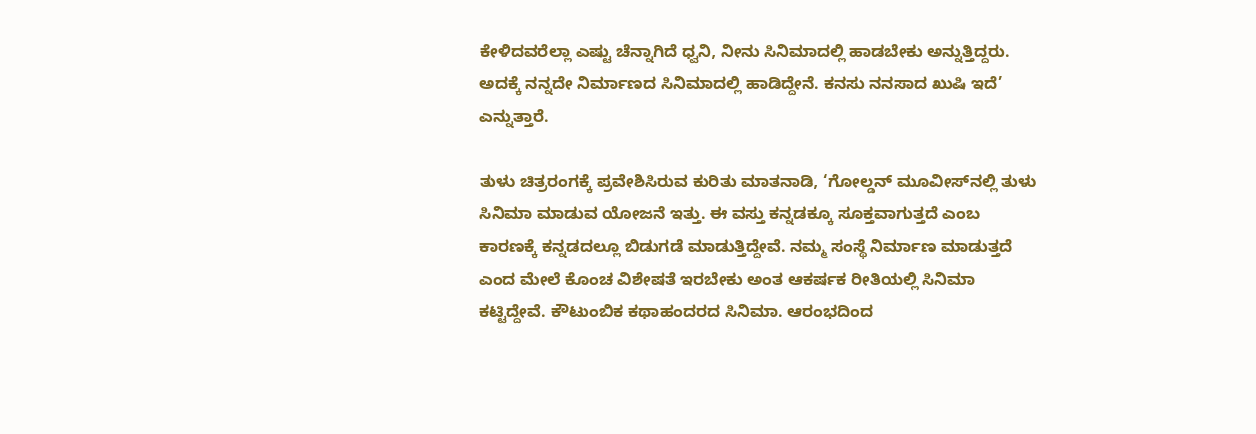ಕೇಳಿದವರೆಲ್ಲಾ ಎಷ್ಟು ಚೆನ್ನಾಗಿದೆ ಧ್ವನಿ, ನೀನು ಸಿನಿಮಾದಲ್ಲಿ ಹಾಡಬೇಕು ಅನ್ನುತ್ತಿದ್ದರು. ಅದಕ್ಕೆ ನನ್ನದೇ ನಿರ್ಮಾಣದ ಸಿನಿಮಾದಲ್ಲಿ ಹಾಡಿದ್ದೇನೆ. ಕನಸು ನನಸಾದ ಖುಷಿ ಇದೆ’ ಎನ್ನುತ್ತಾರೆ.

ತುಳು ಚಿತ್ರರಂಗಕ್ಕೆ ಪ್ರವೇಶಿಸಿರುವ ಕುರಿತು ಮಾತನಾಡಿ, ‘ಗೋಲ್ಡನ್‌ ಮೂವೀಸ್‌ನಲ್ಲಿ ತುಳು ಸಿನಿಮಾ ಮಾಡುವ ಯೋಜನೆ ಇತ್ತು. ಈ ವಸ್ತು ಕನ್ನಡಕ್ಕೂ ಸೂಕ್ತವಾಗುತ್ತದೆ ಎಂಬ ಕಾರಣಕ್ಕೆ ಕನ್ನಡದಲ್ಲೂ ಬಿಡುಗಡೆ ಮಾಡುತ್ತಿದ್ದೇವೆ. ನಮ್ಮ ಸಂಸ್ಥೆ ನಿರ್ಮಾಣ ಮಾಡುತ್ತದೆ ಎಂದ ಮೇಲೆ ಕೊಂಚ ವಿಶೇಷತೆ ಇರಬೇಕು ಅಂತ ಆಕರ್ಷಕ ರೀತಿಯಲ್ಲಿ ಸಿನಿಮಾ ಕಟ್ಟಿದ್ದೇವೆ. ಕೌಟುಂಬಿಕ ಕಥಾಹಂದರದ ಸಿನಿಮಾ. ಆರಂಭದಿಂದ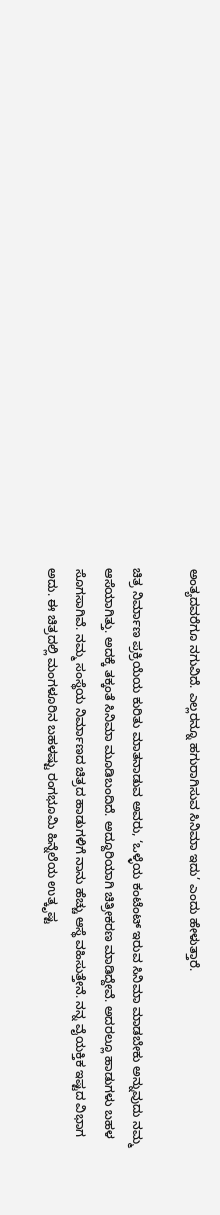ಅಂತ್ಯದವರೆಗೂ ನಗುವಿದೆ. ಎಲ್ಲರನ್ನೂ ಹಗುರಾಗಿಸುವ ಸಿನಿಮಾ ಇದು’ ಎಂದು ಹೇಳುತ್ತಾರೆ.

ಚಿತ್ರ ನಿರ್ಮಾಣ ಪ್ರಕ್ರಿಯೆಯ ಕುರಿತು ಮಾತನಾಡುವ ಅವರು, ‘ಒಳ್ಳೆಯ ಕಂಟೆಂಟ್‌ ಇರುವ ಸಿನಿಮಾ ಮಾಡಬೇಕು ಅನ್ನುವುದು ನಮ್ಮ ಆಸೆಯಾಗಿತ್ತು. ಅದಕ್ಕೆ ತಕ್ಕಂತೆ ಸಿನಿಮಾ ಮೂಡಿಬಂದಿದೆ. ಅದ್ದೂರಿಯಾಗಿ ಚಿತ್ರೀಕರಣ ಮಾಡಿದ್ದೇವೆ. ಅದರಲ್ಲೂ ಹಾಡುಗಳು ಬಹಳ ಸೊಗಸಾಗಿವೆ. ನಮ್ಮ ಸಂಸ್ಥೆಯ ನಿರ್ಮಾಣದ ಚಿತ್ರದ ಹಾಡುಗಳಿಗೆ ನಾನು ಹೆಚ್ಚು ಆಸ್ಥೆ ವಹಿಸುತ್ತೇನೆ. ನನ್ನ ವೈಯಕ್ತಿಕ ಇಷ್ಟದ ವಿಭಾಗ ಅದು. ಈ ಚಿತ್ರದಲ್ಲಿ ಮಂಗಳೂರಿನ ಬಹಳಷ್ಟು ರಂಗಭೂಮಿ ಹಿನ್ನೆಲೆಯ ಉತ್ಕೃಷ್ಟ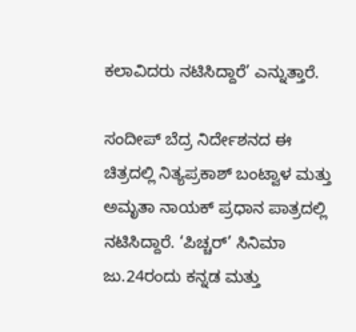ಕಲಾವಿದರು ನಟಿಸಿದ್ದಾರೆ’ ಎನ್ನುತ್ತಾರೆ.

ಸಂದೀಪ್ ಬೆದ್ರ ನಿರ್ದೇಶನದ ಈ ಚಿತ್ರದಲ್ಲಿ ನಿತ್ಯಪ್ರಕಾಶ್ ಬಂಟ್ವಾಳ ಮತ್ತು ಅಮೃತಾ ನಾಯಕ್ ಪ್ರಧಾನ ಪಾತ್ರದಲ್ಲಿ ನಟಿಸಿದ್ದಾರೆ. ‘ಪಿಚ್ಚರ್‌’ ಸಿನಿಮಾ ಜು.24ರಂದು ಕನ್ನಡ ಮತ್ತು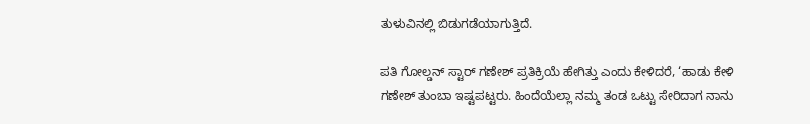ತುಳುವಿನಲ್ಲಿ ಬಿಡುಗಡೆಯಾಗುತ್ತಿದೆ.

ಪತಿ ಗೋಲ್ಡನ್‌ ಸ್ಟಾರ್‌ ಗಣೇಶ್‌ ಪ್ರತಿಕ್ರಿಯೆ ಹೇಗಿತ್ತು ಎಂದು ಕೇಳಿದರೆ, ‘ಹಾಡು ಕೇಳಿ ಗಣೇಶ್‌ ತುಂಬಾ ಇಷ್ಟಪಟ್ಟರು. ಹಿಂದೆಯೆಲ್ಲಾ ನಮ್ಮ ತಂಡ ಒಟ್ಟು ಸೇರಿದಾಗ ನಾನು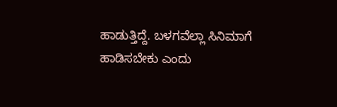ಹಾಡುತ್ತಿದ್ದೆ. ಬಳಗವೆಲ್ಲಾ ಸಿನಿಮಾಗೆ ಹಾಡಿಸಬೇಕು ಎಂದು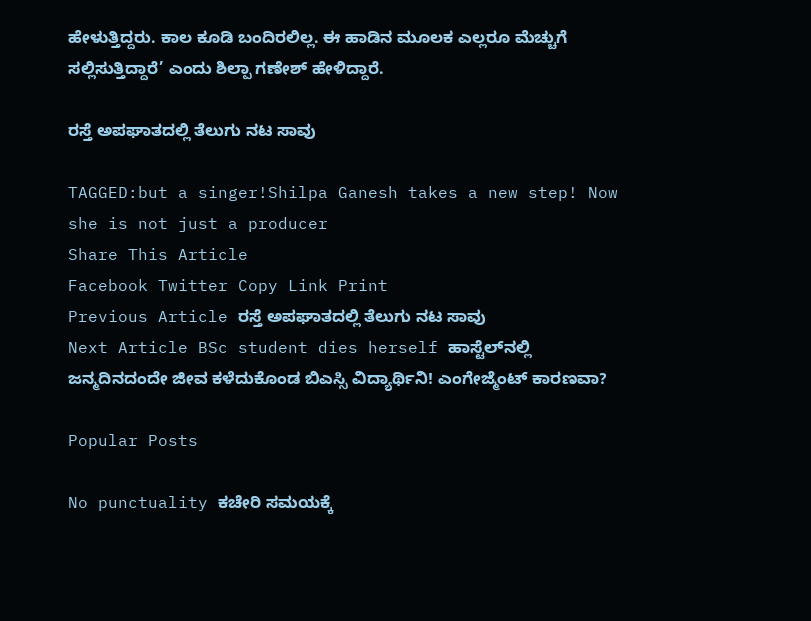ಹೇಳುತ್ತಿದ್ದರು. ಕಾಲ ಕೂಡಿ ಬಂದಿರಲಿಲ್ಲ. ಈ ಹಾಡಿನ ಮೂಲಕ ಎಲ್ಲರೂ ಮೆಚ್ಚುಗೆ ಸಲ್ಲಿಸುತ್ತಿದ್ದಾರೆ’ ಎಂದು ಶಿಲ್ಪಾ ಗಣೇಶ್ ಹೇಳಿದ್ದಾರೆ.

ರಸ್ತೆ ಅಪಘಾತದಲ್ಲಿ ತೆಲುಗು ನಟ ಸಾವು

TAGGED:but a singer!Shilpa Ganesh takes a new step! Now she is not just a producer
Share This Article
Facebook Twitter Copy Link Print
Previous Article ರಸ್ತೆ ಅಪಘಾತದಲ್ಲಿ ತೆಲುಗು ನಟ ಸಾವು
Next Article BSc student dies herself ಹಾಸ್ಟೆಲ್‌ನಲ್ಲಿ ಜನ್ಮದಿನದಂದೇ ಜೀವ ಕಳೆದುಕೊಂಡ ಬಿಎಸ್ಸಿ ವಿದ್ಯಾರ್ಥಿನಿ! ಎಂಗೇಜ್ಮೆಂಟ್ ಕಾರಣವಾ?

Popular Posts

No punctuality ಕಚೇರಿ ಸಮಯಕ್ಕೆ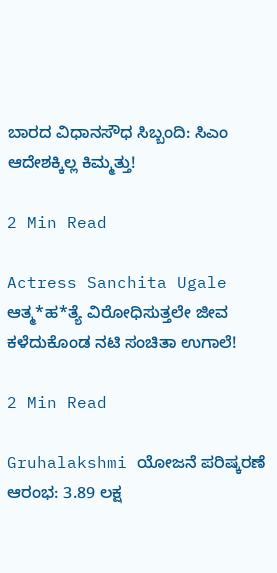ಬಾರದ ವಿಧಾನಸೌಧ ಸಿಬ್ಬಂದಿ: ಸಿಎಂ ಆದೇಶಕ್ಕಿಲ್ಲ ಕಿಮ್ಮತ್ತು!

2 Min Read

Actress Sanchita Ugale ಆತ್ಮ*ಹ*ತ್ಯೆ ವಿರೋಧಿಸುತ್ತಲೇ ಜೀವ ಕಳೆದುಕೊಂಡ ನಟಿ ಸಂಚಿತಾ ಉಗಾಲೆ!

2 Min Read

Gruhalakshmi ಯೋಜನೆ ಪರಿಷ್ಕರಣೆ ಆರಂಭ: 3.89 ಲಕ್ಷ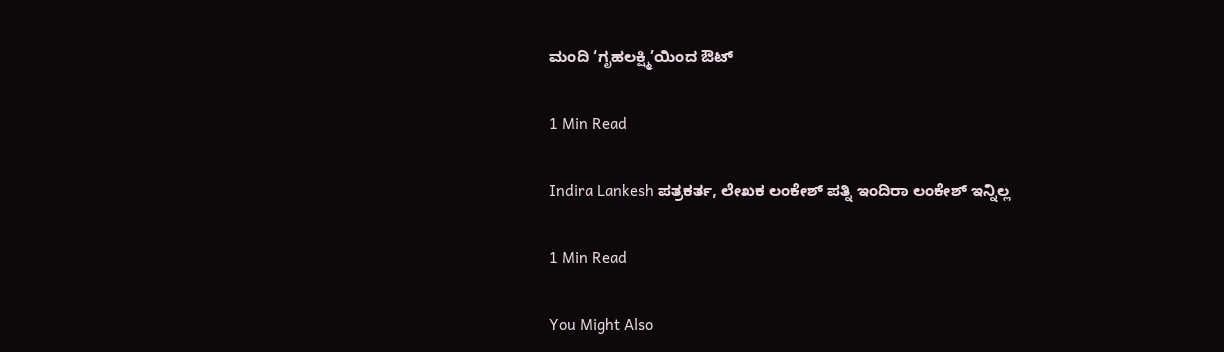ಮಂದಿ ‘ಗೃಹಲಕ್ಷ್ಮಿ’ಯಿಂದ ಔಟ್

1 Min Read

Indira Lankesh ಪತ್ರಕರ್ತ, ಲೇಖಕ ಲಂಕೇಶ್ ಪತ್ನಿ ಇಂದಿರಾ ಲಂಕೇಶ್ ಇನ್ನಿಲ್ಲ

1 Min Read

You Might Also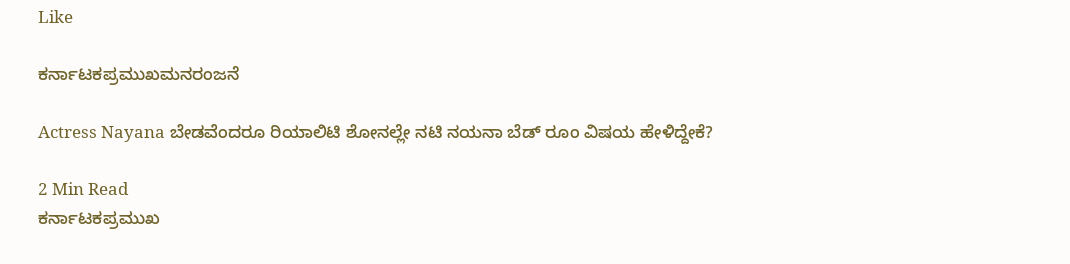Like

ಕರ್ನಾಟಕಪ್ರಮುಖಮನರಂಜನೆ

Actress Nayana ಬೇಡವೆಂದರೂ ರಿಯಾಲಿಟಿ ಶೋನಲ್ಲೇ ನಟಿ ನಯನಾ ಬೆಡ್ ರೂಂ ವಿಷಯ ಹೇಳಿದ್ದೇಕೆ?

2 Min Read
ಕರ್ನಾಟಕಪ್ರಮುಖ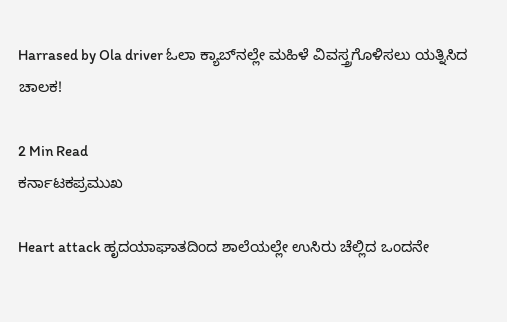Harrased by Ola driver ಓಲಾ ಕ್ಯಾಬ್‌ನಲ್ಲೇ ಮಹಿಳೆ ವಿವಸ್ತ್ರಗೊಳಿಸಲು ಯತ್ನಿಸಿದ ಚಾಲಕ!

2 Min Read
ಕರ್ನಾಟಕಪ್ರಮುಖ

Heart attack ಹೃದಯಾಘಾತದಿಂದ ಶಾಲೆಯಲ್ಲೇ ಉಸಿರು ಚೆಲ್ಲಿದ ಒಂದನೇ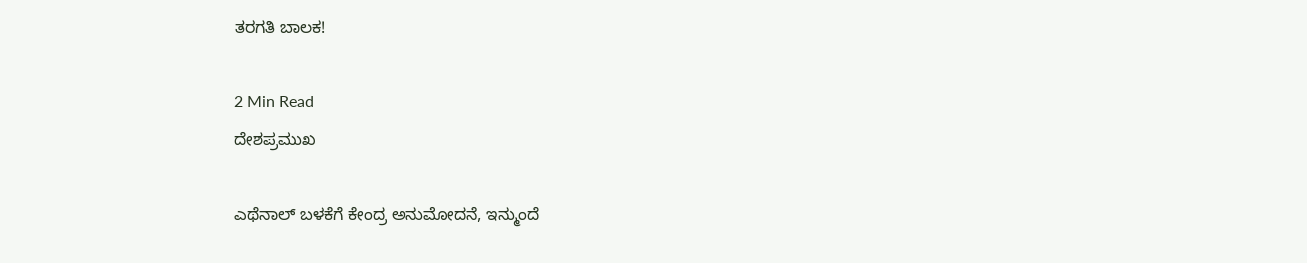ತರಗತಿ ಬಾಲಕ!

2 Min Read
ದೇಶಪ್ರಮುಖ

ಎಥೆನಾಲ್‌ ಬಳಕೆಗೆ ಕೇಂದ್ರ ಅನುಮೋದನೆ, ಇನ್ಮುಂದೆ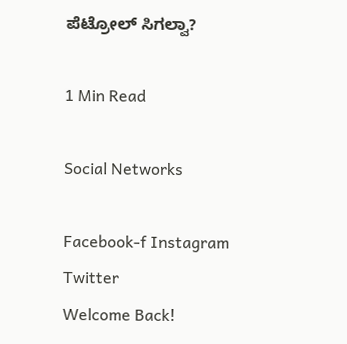ಪೆಟ್ರೋಲ್ ಸಿಗಲ್ವಾ?

1 Min Read

Social Networks

Facebook-f Instagram Twitter
Welcome Back!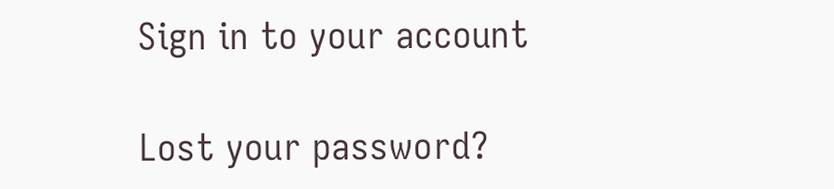Sign in to your account

Lost your password?